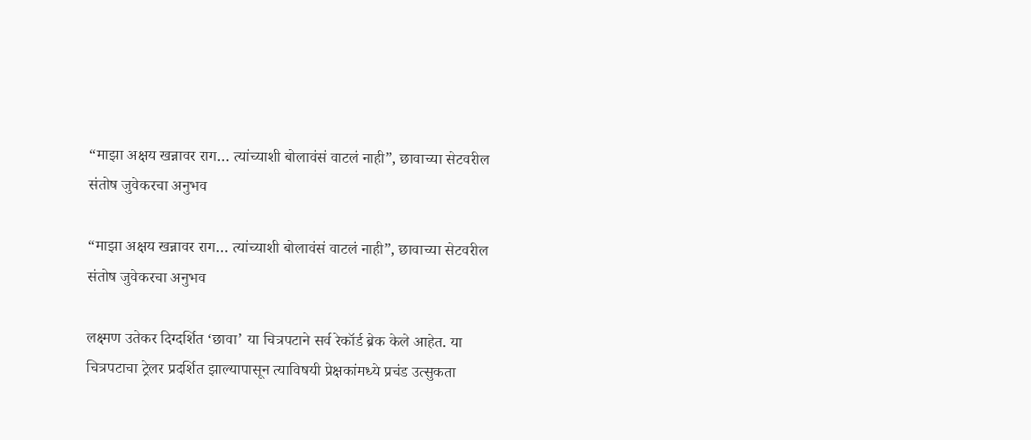“माझा अक्षय खन्नावर राग… त्यांच्याशी बोलावंसं वाटलं नाही”, छावाच्या सेटवरील संतोष जुवेकरचा अनुभव

“माझा अक्षय खन्नावर राग… त्यांच्याशी बोलावंसं वाटलं नाही”, छावाच्या सेटवरील संतोष जुवेकरचा अनुभव

लक्ष्मण उतेकर दिग्दर्शित ‘छावा’ या चित्रपटाने सर्व रेकॉर्ड ब्रेक केले आहेत. या चित्रपटाचा ट्रेलर प्रदर्शित झाल्यापासून त्याविषयी प्रेक्षकांमध्ये प्रचंड उत्सुकता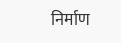निर्माण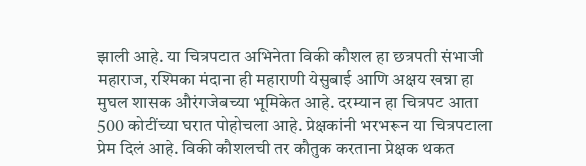झाली आहे. या चित्रपटात अभिनेता विकी कौशल हा छत्रपती संभाजी महाराज, रश्मिका मंदाना ही महाराणी येसुबाई आणि अक्षय खन्ना हा मुघल शासक औरंगजेबच्या भूमिकेत आहे. दरम्यान हा चित्रपट आता 500 कोटींच्या घरात पोहोचला आहे. प्रेक्षकांनी भरभरून या चित्रपटाला प्रेम दिलं आहे. विकी कौशलची तर कौतुक करताना प्रेक्षक थकत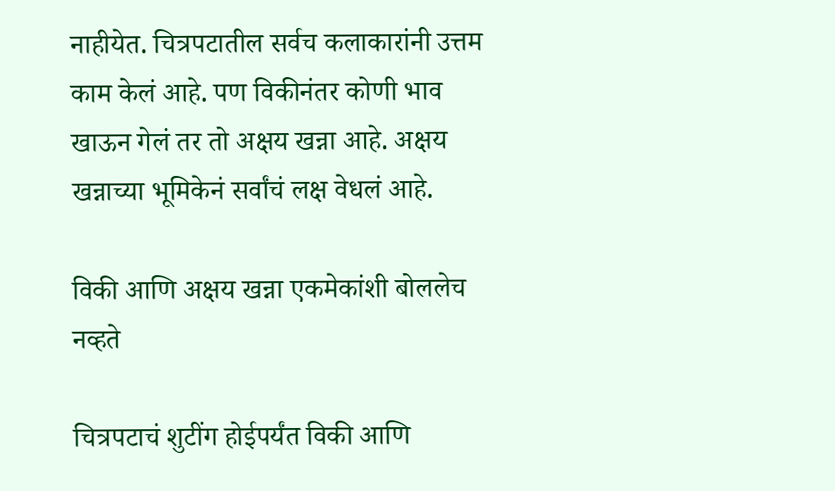नाहीयेत. चित्रपटातील सर्वच कलाकारांनी उत्तम काम केलं आहे. पण विकीनंतर कोणी भाव खाऊन गेलं तर तो अक्षय खन्ना आहे. अक्षय खन्नाच्या भूमिकेनं सर्वांचं लक्ष वेधलं आहे.

विकी आणि अक्षय खन्ना एकमेकांशी बोललेच नव्हते

चित्रपटाचं शुटींग होईपर्यंत विकी आणि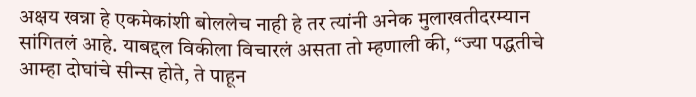अक्षय खन्ना हे एकमेकांशी बोललेच नाही हे तर त्यांनी अनेक मुलाखतीदरम्यान सांगितलं आहे. याबद्दल विकीला विचारलं असता तो म्हणाली की, “ज्या पद्धतीचे आम्हा दोघांचे सीन्स होते, ते पाहून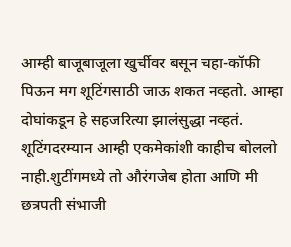आम्ही बाजूबाजूला खुर्चीवर बसून चहा-कॉफी पिऊन मग शूटिंगसाठी जाऊ शकत नव्हतो. आम्हा दोघांकडून हे सहजरित्या झालंसुद्धा नव्हतं. शूटिंगदरम्यान आम्ही एकमेकांशी काहीच बोललो नाही.शुटींगमध्ये तो औरंगजेब होता आणि मी छत्रपती संभाजी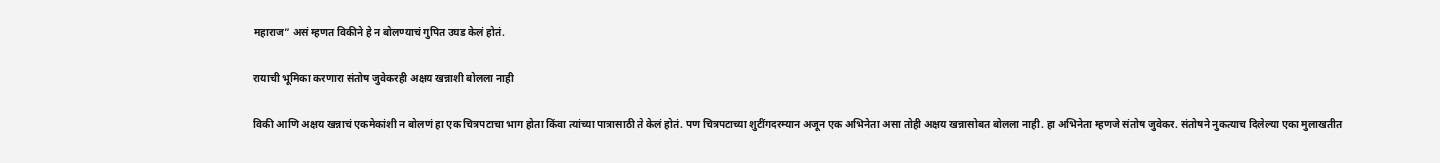महाराज” असं म्हणत विकीने हे न बोलण्याचं गुपित उघड केलं होतं.

रायाची भूमिका करणारा संतोष जुवेकरही अक्षय खन्नाशी बोलला नाही

विकी आणि अक्षय खन्नाचं एकमेकांशी न बोलणं हा एक चित्रपटाचा भाग होता किंवा त्यांच्या पात्रासाठी ते केलं होतं. पण चित्रपटाच्या शुटींगदरम्यान अजून एक अभिनेता असा तोही अक्षय खन्नासोबत बोलला नाही. हा अभिनेता म्हणजे संतोष जुवेकर. संतोषने नुकत्याच दिलेल्या एका मुलाखतीत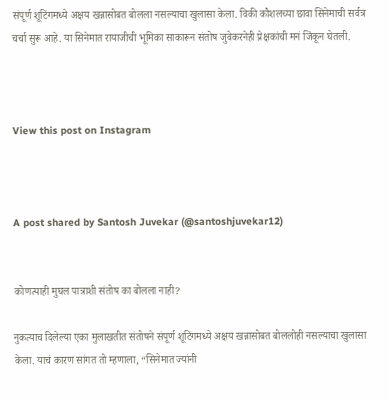संपूर्ण शूटिंगमध्ये अक्षय खन्नासोबत बोलला नसल्याचा खुलासा केला. विकी कौशलच्या छावा सिनेमाची सर्वत्र चर्चा सुरू आहे. या सिनेमात रायाजीची भूमिका साकारून संतोष जुवेकरनेही प्रेक्षकांची मनं जिंकून घेतली.



View this post on Instagram



A post shared by Santosh Juvekar (@santoshjuvekar12)


कोणत्याही मुघल पात्राशी संतोष का बोलला नाही?

नुकत्याच दिलेल्या एका मुलाखतीत संतोषने संपूर्ण शूटिंगमध्ये अक्षय खन्नासोबत बोललोही नसल्याचा खुलासा केला. याचं कारण सांगत तो म्हणाला, “सिनेमात ज्यांनी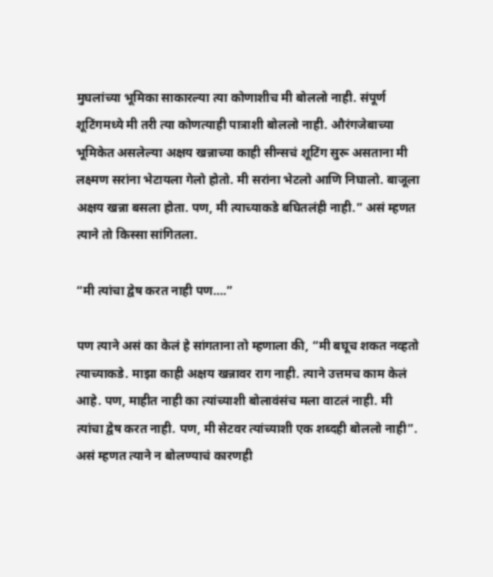मुघलांच्या भूमिका साकारल्या त्या कोणाशीच मी बोललो नाही. संपूर्ण शूटिंगमध्ये मी तरी त्या कोणत्याही पात्राशी बोललो नाही. औरंगजेबाच्या भूमिकेत असलेल्या अक्षय खन्नाच्या काही सीन्सचं शूटिंग सुरू असताना मी लक्ष्मण सरांना भेटायला गेलो होतो. मी सरांना भेटलो आणि निघालो. बाजूला अक्षय खन्ना बसला होता. पण, मी त्याच्याकडे बघितलंही नाही.” असं म्हणत त्याने तो किस्सा सांगितला.

“मी त्यांचा द्वेष करत नाही पण….”

पण त्याने असं का केलं हे सांगताना तो म्हणाला की, “मी बघूच शकत नव्हतो त्याच्याकडे. माझा काही अक्षय खन्नावर राग नाही. त्याने उत्तमच काम केलं आहे. पण, माहीत नाही का त्यांच्याशी बोलावंसंच मला वाटलं नाही. मी त्यांचा द्वेष करत नाही. पण, मी सेटवर त्यांच्याशी एक शब्दही बोललो नाही”. असं म्हणत त्याने न बोलण्याचं कारणही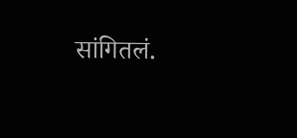सांगितलं.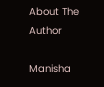About The Author

Manisha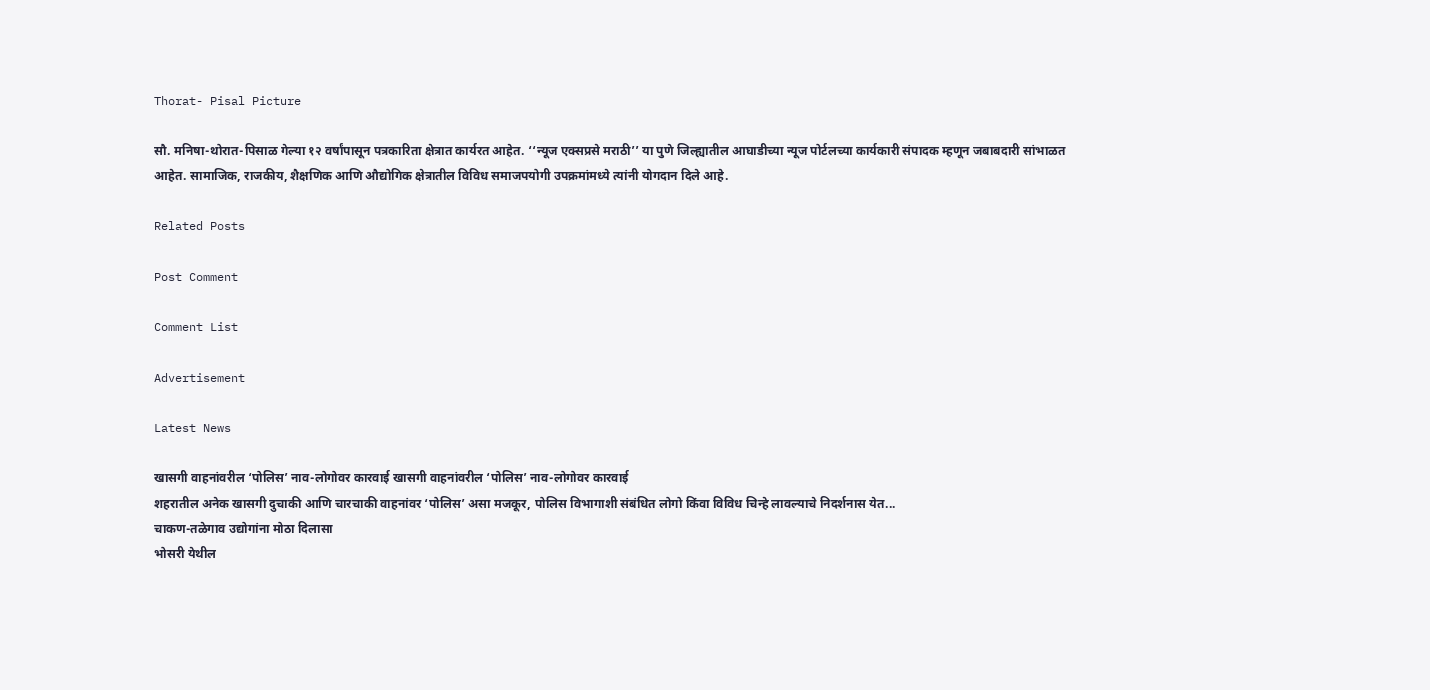Thorat- Pisal Picture

सौ. मनिषा-थोरात-पिसाळ गेल्या १२ वर्षांपासून पत्रकारिता क्षेत्रात कार्यरत आहेत. ‘‘न्यूज एक्सप्रसे मराठी’’ या पुणे जिल्ह्यातील आघाडीच्या न्यूज पोर्टलच्या कार्यकारी संपादक म्हणून जबाबदारी सांभाळत आहेत. सामाजिक, राजकीय, शैक्षणिक आणि औद्योगिक क्षेत्रातील विविध समाजपयोगी उपक्रमांमध्ये त्यांनी योगदान दिले आहे.

Related Posts

Post Comment

Comment List

Advertisement

Latest News

खासगी वाहनांवरील ‘पोलिस’ नाव-लोगोवर कारवाई खासगी वाहनांवरील ‘पोलिस’ नाव-लोगोवर कारवाई
शहरातील अनेक खासगी दुचाकी आणि चारचाकी वाहनांवर ‘पोलिस’ असा मजकूर, पोलिस विभागाशी संबंधित लोगो किंवा विविध चिन्हे लावल्याचे निदर्शनास येत...
चाकण-तळेगाव उद्योगांना मोठा दिलासा
भोसरी येथील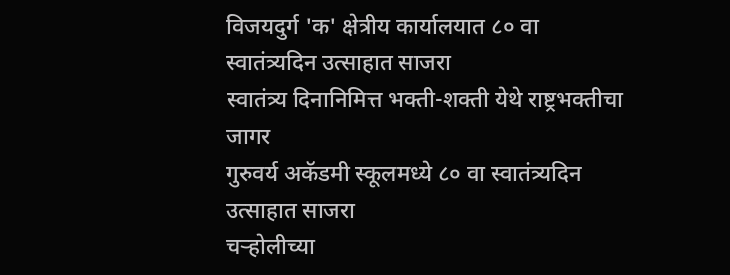विजयदुर्ग 'क' क्षेत्रीय कार्यालयात ८० वा स्वातंत्र्यदिन उत्साहात साजरा
स्वातंत्र्य दिनानिमित्त भक्ती-शक्ती येथे राष्ट्रभक्तीचा जागर
गुरुवर्य अकॅडमी स्कूलमध्ये ८० वा स्वातंत्र्यदिन उत्साहात साजरा
चऱ्होलीच्या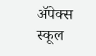अ‍ॅपेक्स स्कूल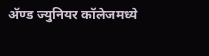अ‍ॅण्ड ज्युनियर कॉलेजमध्ये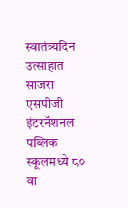स्वातंत्र्यदिन उत्साहात साजरा
एसपीजी इंटरनॅशनल पब्लिक स्कूलमध्ये ८० वा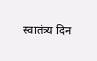स्वातंत्र्य दिन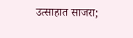उत्साहात साजरा;